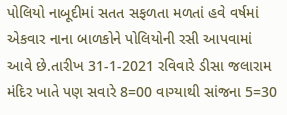પોલિયો નાબૂદીમાં સતત સફળતા મળતાં હવે વર્ષમાં એકવાર નાના બાળકોને પોલિયોની રસી આપવામાં આવે છે.તારીખ 31-1-2021 રવિવારે ડીસા જલારામ મંદિર ખાતે પણ સવારે 8=00 વાગ્યાથી સાંજના 5=30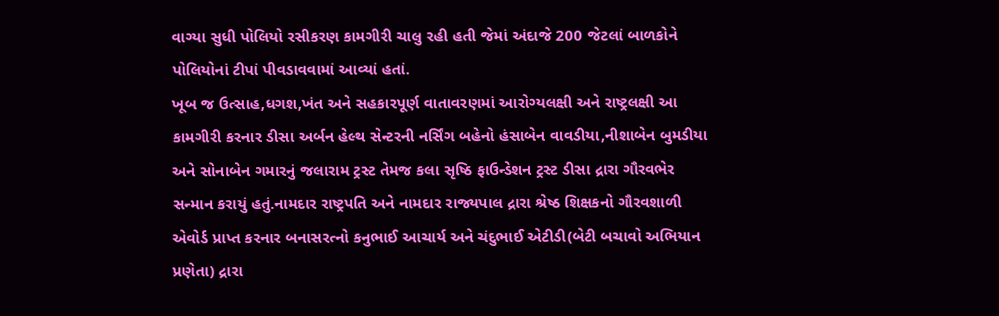વાગ્યા સુધી પોલિયો રસીકરણ કામગીરી ચાલુ રહી હતી જેમાં અંદાજે 200 જેટલાં બાળકોને પોલિયોનાં ટીપાં પીવડાવવામાં આવ્યાં હતાં.
ખૂબ જ ઉત્સાહ,ધગશ,ખંત અને સહકારપૂર્ણ વાતાવરણમાં આરોગ્યલક્ષી અને રાષ્ટ્રલક્ષી આ કામગીરી કરનાર ડીસા અર્બન હેલ્થ સેન્ટરની નર્સિંગ બહેનો હંસાબેન વાવડીયા,નીશાબેન બુમડીયા અને સોનાબેન ગમારનું જલારામ ટ્રસ્ટ તેમજ કલા સૃષ્ઠિ ફાઉન્ડેશન ટ્રસ્ટ ડીસા દ્રારા ગૌરવભેર સન્માન કરાયું હતું.નામદાર રાષ્ટ્રપતિ અને નામદાર રાજ્યપાલ દ્રારા શ્રેષ્ઠ શિક્ષકનો ગૌરવશાળી એવોર્ડ પ્રાપ્ત કરનાર બનાસરત્નો કનુભાઈ આચાર્ય અને ચંદુભાઈ એટીડી(બેટી બચાવો અભિયાન પ્રણેતા) દ્રારા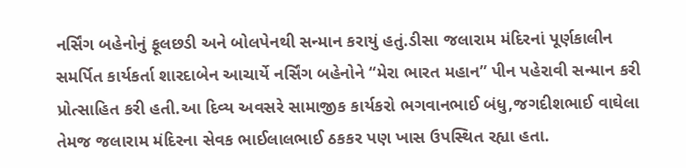નર્સિંગ બહેનોનું ફૂલછડી અને બોલપેનથી સન્માન કરાયું હતું.ડીસા જલારામ મંદિરનાં પૂર્ણકાલીન સમર્પિત કાર્યકર્તા શારદાબેન આચાર્યે નર્સિંગ બહેનોને “મેરા ભારત મહાન” પીન પહેરાવી સન્માન કરી પ્રોત્સાહિત કરી હતી.આ દિવ્ય અવસરે સામાજીક કાર્યકરો ભગવાનભાઈ બંધુ,જગદીશભાઈ વાઘેલા તેમજ જલારામ મંદિરના સેવક ભાઈલાલભાઈ ઠકકર પણ ખાસ ઉપસ્થિત રહ્યા હતા.